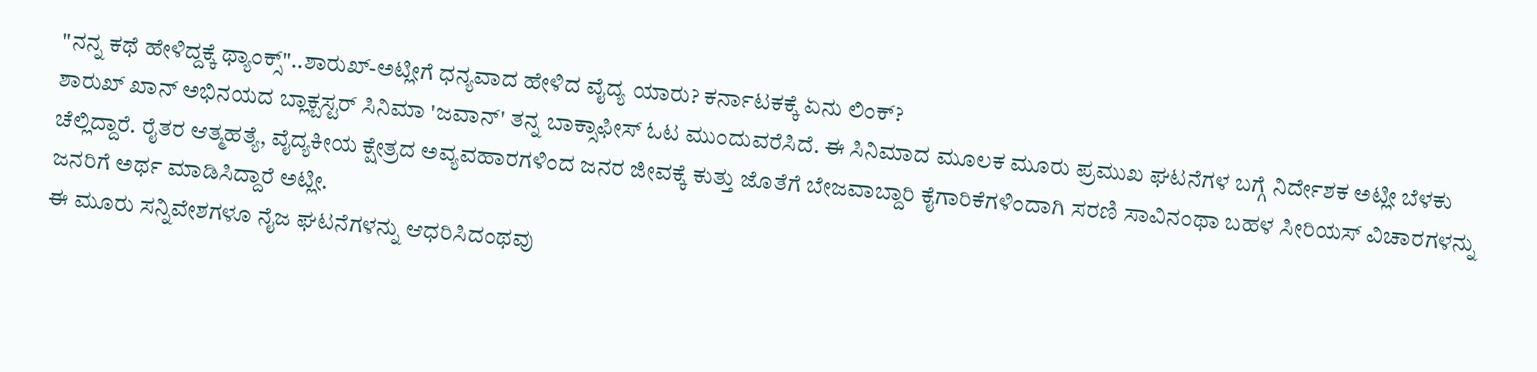"ನನ್ನ ಕಥೆ ಹೇಳಿದ್ದಕ್ಕೆ ಥ್ಯಾಂಕ್ಸ್"..ಶಾರುಖ್-ಅಟ್ಲೀಗೆ ಧನ್ಯವಾದ ಹೇಳಿದ ವೈದ್ಯ ಯಾರು? ಕರ್ನಾಟಕಕ್ಕೆ ಏನು ಲಿಂಕ್?
ಶಾರುಖ್ ಖಾನ್ ಅಭಿನಯದ ಬ್ಲಾಕ್ಬಸ್ಟರ್ ಸಿನಿಮಾ 'ಜವಾನ್' ತನ್ನ ಬಾಕ್ಸಾಫೀಸ್ ಓಟ ಮುಂದುವರೆಸಿದೆ. ಈ ಸಿನಿಮಾದ ಮೂಲಕ ಮೂರು ಪ್ರಮುಖ ಘಟನೆಗಳ ಬಗ್ಗೆ ನಿರ್ದೇಶಕ ಅಟ್ಲೀ ಬೆಳಕು ಚೆಲ್ಲಿದ್ದಾರೆ. ರೈತರ ಆತ್ಮಹತ್ಯೆ, ವೈದ್ಯಕೀಯ ಕ್ಷೇತ್ರದ ಅವ್ಯವಹಾರಗಳಿಂದ ಜನರ ಜೀವಕ್ಕೆ ಕುತ್ತು ಜೊತೆಗೆ ಬೇಜವಾಬ್ದಾರಿ ಕೈಗಾರಿಕೆಗಳಿಂದಾಗಿ ಸರಣಿ ಸಾವಿನಂಥಾ ಬಹಳ ಸೀರಿಯಸ್ ವಿಚಾರಗಳನ್ನು ಜನರಿಗೆ ಅರ್ಥ ಮಾಡಿಸಿದ್ದಾರೆ ಅಟ್ಲೀ.
ಈ ಮೂರು ಸನ್ನಿವೇಶಗಳೂ ನೈಜ ಘಟನೆಗಳನ್ನು ಆಧರಿಸಿದಂಥವು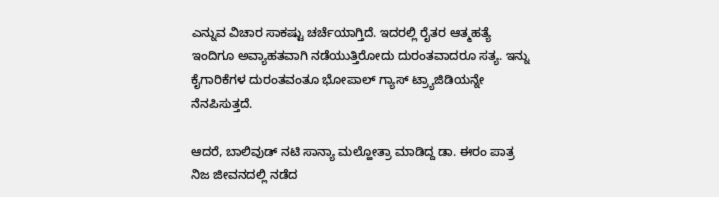ಎನ್ನುವ ವಿಚಾರ ಸಾಕಷ್ಟು ಚರ್ಚೆಯಾಗ್ತಿದೆ. ಇದರಲ್ಲಿ ರೈತರ ಆತ್ಮಹತ್ಯೆ ಇಂದಿಗೂ ಅವ್ಯಾಹತವಾಗಿ ನಡೆಯುತ್ತಿರೋದು ದುರಂತವಾದರೂ ಸತ್ಯ. ಇನ್ನು ಕೈಗಾರಿಕೆಗಳ ದುರಂತವಂತೂ ಭೋಪಾಲ್ ಗ್ಯಾಸ್ ಟ್ರ್ಯಾಜಿಡಿಯನ್ನೇ ನೆನಪಿಸುತ್ತದೆ.

ಆದರೆ, ಬಾಲಿವುಡ್ ನಟಿ ಸಾನ್ಯಾ ಮಲ್ಹೋತ್ರಾ ಮಾಡಿದ್ದ ಡಾ. ಈರಂ ಪಾತ್ರ ನಿಜ ಜೀವನದಲ್ಲಿ ನಡೆದ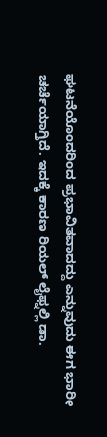ಘಟನೆಯೊಂದರಿಂದ ಪ್ರಭಾವಿತವಾದದ್ದು ಎನ್ನುವುದು ಈಗ ಭಾರೀ ಚರ್ಚೆಯಾಗ್ತಿದೆ. ಇದಕ್ಕೆ ಕಾರಣ ರಿಯಲ್ ಲೈಫ್ನಲ್ಲಿ ಡಾ.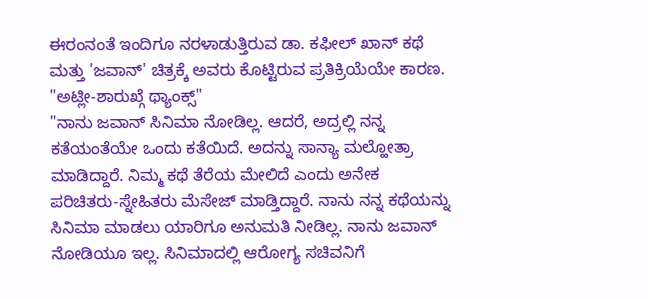ಈರಂನಂತೆ ಇಂದಿಗೂ ನರಳಾಡುತ್ತಿರುವ ಡಾ. ಕಫೀಲ್ ಖಾನ್ ಕಥೆ ಮತ್ತು 'ಜವಾನ್' ಚಿತ್ರಕ್ಕೆ ಅವರು ಕೊಟ್ಟಿರುವ ಪ್ರತಿಕ್ರಿಯೆಯೇ ಕಾರಣ.
"ಅಟ್ಲೀ-ಶಾರುಖ್ಗೆ ಥ್ಯಾಂಕ್ಸ್"
"ನಾನು ಜವಾನ್ ಸಿನಿಮಾ ನೋಡಿಲ್ಲ. ಆದರೆ, ಅದ್ರಲ್ಲಿ ನನ್ನ ಕತೆಯಂತೆಯೇ ಒಂದು ಕತೆಯಿದೆ. ಅದನ್ನು ಸಾನ್ಯಾ ಮಲ್ಹೋತ್ರಾ ಮಾಡಿದ್ದಾರೆ. ನಿಮ್ಮ ಕಥೆ ತೆರೆಯ ಮೇಲಿದೆ ಎಂದು ಅನೇಕ ಪರಿಚಿತರು-ಸ್ನೇಹಿತರು ಮೆಸೇಜ್ ಮಾಡ್ತಿದ್ದಾರೆ. ನಾನು ನನ್ನ ಕಥೆಯನ್ನು ಸಿನಿಮಾ ಮಾಡಲು ಯಾರಿಗೂ ಅನುಮತಿ ನೀಡಿಲ್ಲ. ನಾನು ಜವಾನ್ ನೋಡಿಯೂ ಇಲ್ಲ. ಸಿನಿಮಾದಲ್ಲಿ ಆರೋಗ್ಯ ಸಚಿವನಿಗೆ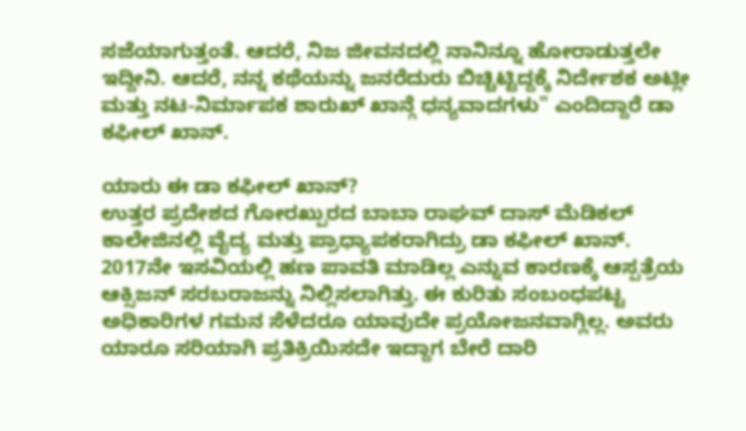ಸಜೆಯಾಗುತ್ತಂತೆ. ಆದರೆ, ನಿಜ ಜೀವನದಲ್ಲಿ ನಾನಿನ್ನೂ ಹೋರಾಡುತ್ತಲೇ ಇದ್ದೀನಿ. ಆದರೆ, ನನ್ನ ಕಥೆಯನ್ನು ಜನರೆದುರು ಬಿಚ್ಚಿಟ್ಟಿದ್ದಕ್ಕೆ ನಿರ್ದೇಶಕ ಅಟ್ಲೀ ಮತ್ತು ನಟ-ನಿರ್ಮಾಪಕ ಶಾರುಖ್ ಖಾನ್ಗೆ ಧನ್ಯವಾದಗಳು" ಎಂದಿದ್ದಾರೆ ಡಾ ಕಫೀಲ್ ಖಾನ್.

ಯಾರು ಈ ಡಾ ಕಫೀಲ್ ಖಾನ್?
ಉತ್ತರ ಪ್ರದೇಶದ ಗೋರಖ್ಪುರದ ಬಾಬಾ ರಾಘವ್ ದಾಸ್ ಮೆಡಿಕಲ್ ಕಾಲೇಜಿನಲ್ಲಿ ವೈದ್ಯ ಮತ್ತು ಪ್ರಾಧ್ಯಾಪಕರಾಗಿದ್ರು ಡಾ ಕಫೀಲ್ ಖಾನ್. 2017ನೇ ಇಸವಿಯಲ್ಲಿ ಹಣ ಪಾವತಿ ಮಾಡಿಲ್ಲ ಎನ್ನುವ ಕಾರಣಕ್ಕೆ ಆಸ್ಪತ್ರೆಯ ಆಕ್ಸಿಜನ್ ಸರಬರಾಜನ್ನು ನಿಲ್ಲಿಸಲಾಗಿತ್ತು. ಈ ಕುರಿತು ಸಂಬಂಧಪಟ್ಟ ಅಧಿಕಾರಿಗಳ ಗಮನ ಸೆಳೆದರೂ ಯಾವುದೇ ಪ್ರಯೋಜನವಾಗ್ಲಿಲ್ಲ. ಅವರು ಯಾರೂ ಸರಿಯಾಗಿ ಪ್ರತಿಕ್ರಿಯಿಸದೇ ಇದ್ದಾಗ ಬೇರೆ ದಾರಿ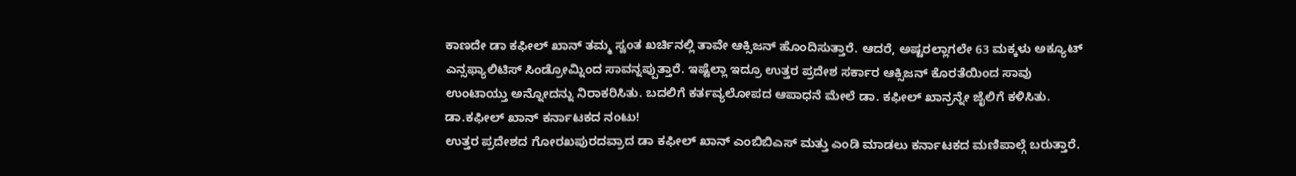ಕಾಣದೇ ಡಾ ಕಫೀಲ್ ಖಾನ್ ತಮ್ಮ ಸ್ವಂತ ಖರ್ಚಿನಲ್ಲಿ ತಾವೇ ಆಕ್ಸಿಜನ್ ಹೊಂದಿಸುತ್ತಾರೆ. ಆದರೆ, ಅಷ್ಟರಲ್ಲಾಗಲೇ 63 ಮಕ್ಕಳು ಅಕ್ಯೂಟ್ ಎನ್ಸಫ್ಯಾಲಿಟಿಸ್ ಸಿಂಡ್ರೋಮ್ನಿಂದ ಸಾವನ್ನಪ್ಪುತ್ತಾರೆ. ಇಷ್ಟೆಲ್ಲಾ ಇದ್ರೂ ಉತ್ತರ ಪ್ರದೇಶ ಸರ್ಕಾರ ಆಕ್ಸಿಜನ್ ಕೊರತೆಯಿಂದ ಸಾವು ಉಂಟಾಯ್ತು ಅನ್ನೋದನ್ನು ನಿರಾಕರಿಸಿತು. ಬದಲಿಗೆ ಕರ್ತವ್ಯಲೋಪದ ಆಪಾಧನೆ ಮೇಲೆ ಡಾ. ಕಫೀಲ್ ಖಾನ್ರನ್ನೇ ಜೈಲಿಗೆ ಕಳಿಸಿತು.
ಡಾ.ಕಫೀಲ್ ಖಾನ್ ಕರ್ನಾಟಕದ ನಂಟು!
ಉತ್ತರ ಪ್ರದೇಶದ ಗೋರಖಪುರದವ್ರಾದ ಡಾ ಕಫೀಲ್ ಖಾನ್ ಎಂಬಿಬಿಎಸ್ ಮತ್ತು ಎಂಡಿ ಮಾಡಲು ಕರ್ನಾಟಕದ ಮಣಿಪಾಲ್ಗೆ ಬರುತ್ತಾರೆ.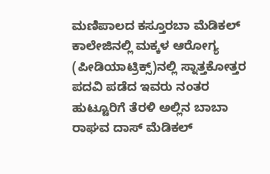ಮಣಿಪಾಲದ ಕಸ್ತೂರಬಾ ಮೆಡಿಕಲ್ ಕಾಲೇಜಿನಲ್ಲಿ ಮಕ್ಕಳ ಆರೋಗ್ಯ (ಪೀಡಿಯಾಟ್ರಿಕ್ಸ್)ನಲ್ಲಿ ಸ್ನಾತ್ತಕೋತ್ತರ ಪದವಿ ಪಡೆದ ಇವರು ನಂತರ ಹುಟ್ಟೂರಿಗೆ ತೆರಳಿ ಅಲ್ಲಿನ ಬಾಬಾ ರಾಘವ ದಾಸ್ ಮೆಡಿಕಲ್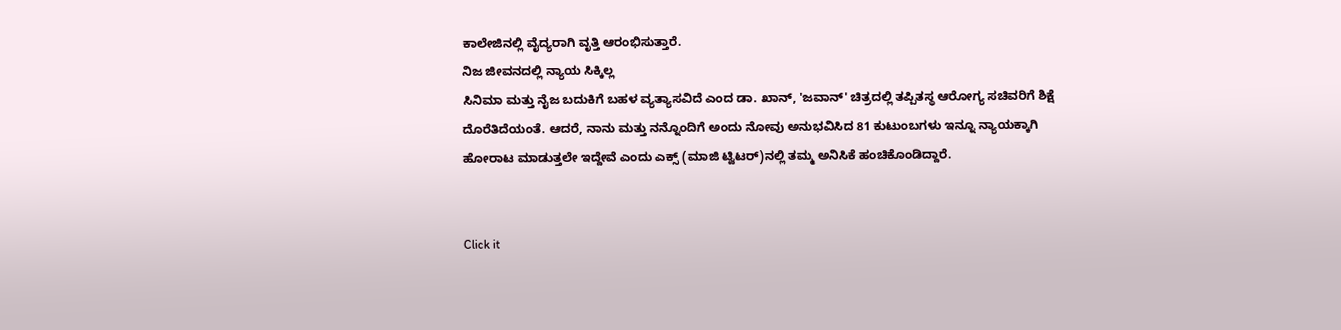ಕಾಲೇಜಿನಲ್ಲಿ ವೈದ್ಯರಾಗಿ ವೃತ್ತಿ ಆರಂಭಿಸುತ್ತಾರೆ.
ನಿಜ ಜೀವನದಲ್ಲಿ ನ್ಯಾಯ ಸಿಕ್ಕಿಲ್ಲ
ಸಿನಿಮಾ ಮತ್ತು ನೈಜ ಬದುಕಿಗೆ ಬಹಳ ವ್ಯತ್ಯಾಸವಿದೆ ಎಂದ ಡಾ. ಖಾನ್, 'ಜವಾನ್' ಚಿತ್ರದಲ್ಲಿ ತಪ್ಪಿತಸ್ಥ ಆರೋಗ್ಯ ಸಚಿವರಿಗೆ ಶಿಕ್ಷೆ ದೊರೆತಿದೆಯಂತೆ. ಆದರೆ, ನಾನು ಮತ್ತು ನನ್ನೊಂದಿಗೆ ಅಂದು ನೋವು ಅನುಭವಿಸಿದ 81 ಕುಟುಂಬಗಳು ಇನ್ನೂ ನ್ಯಾಯಕ್ಕಾಗಿ ಹೋರಾಟ ಮಾಡುತ್ತಲೇ ಇದ್ದೇವೆ ಎಂದು ಎಕ್ಸ್ (ಮಾಜಿ ಟ್ವಿಟರ್)ನಲ್ಲಿ ತಮ್ಮ ಅನಿಸಿಕೆ ಹಂಚಿಕೊಂಡಿದ್ದಾರೆ.


Click it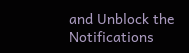and Unblock the Notifications